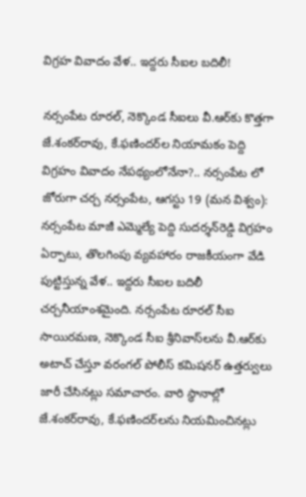విగ్రహ వివాదం వేళ.. ఇద్దరు సీఐల బదిలీ!

నర్సంపేట రూరల్‌, నెక్కొండ సీఐలు వీ.ఆర్‌కు కొత్తగా జే.శంకర్‌రావు, కే.ఫణిందర్‌ల నియామకం పెద్ది విగ్రహం వివాదం నేపథ్యంలోనేనా?.. నర్సంపేట లో జోరుగా చర్చ నర్సంపేట, ఆగస్టు 19 (మన విశ్వం): నర్సంపేట మాజీ ఎమ్మెల్యే పెద్ది సుదర్శన్‌రెడ్డి విగ్రహం ఏర్పాటు, తొలగింపు వ్యవహారం రాజకీయంగా వేడి పుట్టిస్తున్న వేళ.. ఇద్దరు సీఐల బదిలీ చర్చనీయాంశమైంది. నర్సంపేట రూరల్‌ సీఐ సాయిరమణ, నెక్కొండ సీఐ శ్రీనివాస్‌లను వీ.ఆర్‌కు అటాచ్‌ చేస్తూ వరంగల్‌ పోలీస్‌ కమిషనర్‌ ఉత్తర్వులు జారీ చేసినట్లు సమాచారం. వారి స్థానాల్లో జే.శంకర్‌రావు, కే.ఫణిందర్‌లను నియమించినట్లు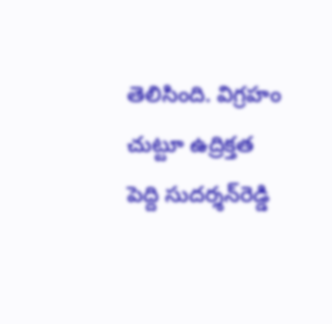తెలిసింది. విగ్రహం చుట్టూ ఉద్రిక్తత పెద్ది సుదర్శన్‌రెడ్డి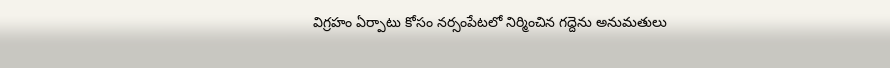విగ్రహం ఏర్పాటు కోసం నర్సంపేటలో నిర్మించిన గద్దెను అనుమతులు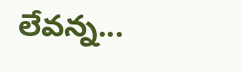లేవన్న...